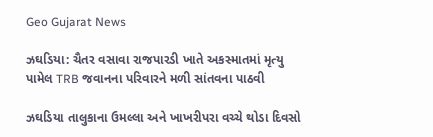Geo Gujarat News

ઝઘડિયા: ચૈતર વસાવા રાજપારડી ખાતે અકસ્માતમાં મૃત્યુ પામેલ TRB જવાનના પરિવારને મળી સાંતવના પાઠવી

ઝઘડિયા તાલુકાના ઉમલ્લા અને ખાખરીપરા વચ્ચે થોડા દિવસો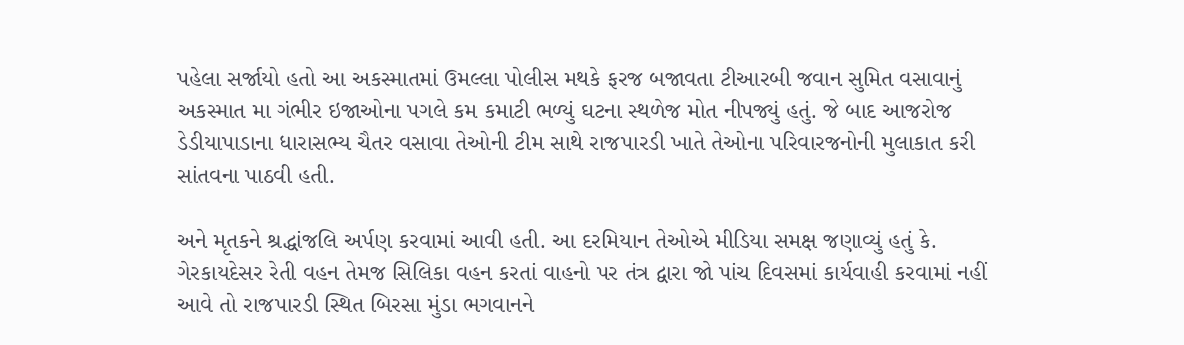પહેલા સર્જાયો હતો આ અકસ્માતમાં ઉમલ્લા પોલીસ મથકે ફરજ બજાવતા ટીઆરબી જવાન સુમિત વસાવાનું અકસ્માત મા ગંભીર ઇજાઓના પગલે કમ કમાટી ભળ્યું ઘટના સ્થળેજ મોત નીપજ્યું હતું. જે બાદ આજરોજ ડેડીયાપાડાના ધારાસભ્ય ચૈતર વસાવા તેઓની ટીમ સાથે રાજપારડી ખાતે તેઓના પરિવારજનોની મુલાકાત કરી સાંતવના પાઠવી હતી.

અને મૃતકને શ્રદ્ધાંજલિ અર્પણ કરવામાં આવી હતી. આ દરમિયાન તેઓએ મીડિયા સમક્ષ જણાવ્યું હતું કે. ગેરકાયદેસર રેતી વહન તેમજ સિલિકા વહન કરતાં વાહનો પર તંત્ર દ્વારા જો પાંચ દિવસમાં કાર્યવાહી કરવામાં નહીં આવે તો રાજપારડી સ્થિત બિરસા મુંડા ભગવાનને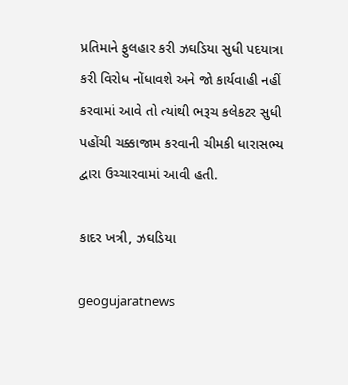પ્રતિમાને ફુલહાર કરી ઝઘડિયા સુધી પદયાત્રા કરી વિરોધ નોંધાવશે અને જો કાર્યવાહી નહીં કરવામાં આવે તો ત્યાંથી ભરૂચ કલેકટર સુધી પહોંચી ચક્કાજામ કરવાની ચીમકી ધારાસભ્ય દ્વારા ઉચ્ચારવામાં આવી હતી.

કાદર ખત્રી, ઝઘડિયા

geogujaratnews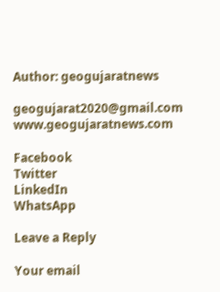Author: geogujaratnews

geogujarat2020@gmail.com www.geogujaratnews.com

Facebook
Twitter
LinkedIn
WhatsApp

Leave a Reply

Your email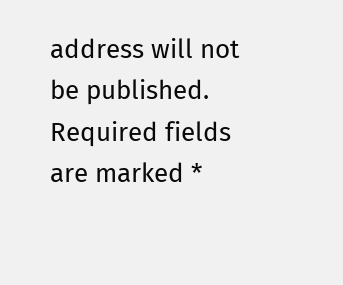address will not be published. Required fields are marked *